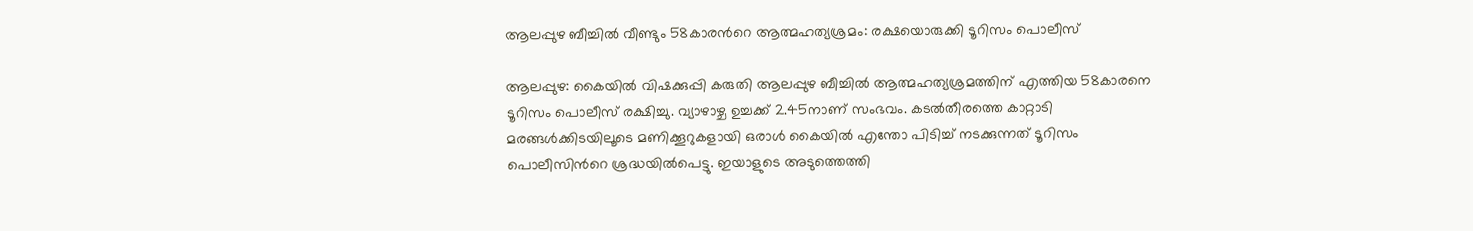ആലപ്പുഴ ബീച്ചിൽ വീണ്ടും 58കാരന്‍റെ ആത്മഹത്യശ്രമം: രക്ഷയൊരുക്കി ടൂറിസം പൊലീസ്

ആലപ്പുഴ: കൈയിൽ വിഷക്കുപ്പി കരുതി ആലപ്പുഴ ബീച്ചിൽ ആത്മഹത്യശ്രമത്തിന് എത്തിയ 58കാരനെ ടൂറിസം പൊലീസ് രക്ഷിച്ചു. വ്യാഴാഴ്ച ഉച്ചക്ക് 2.45നാണ് സംഭവം. കടൽതീരത്തെ കാറ്റാടി മരങ്ങൾക്കിടയിലൂടെ മണിക്കൂറുകളായി ഒരാൾ കൈയിൽ എന്തോ പിടിച്ച് നടക്കുന്നത് ടൂറിസം പൊലീസിന്‍റെ ശ്രദ്ധയിൽപെട്ടു. ഇയാളുടെ അടുത്തെത്തി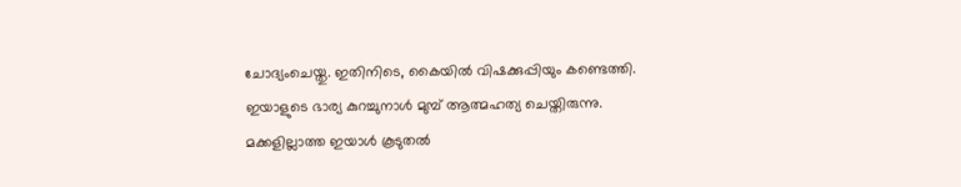ചോദ്യംചെയ്തു. ഇതിനിടെ, കൈയിൽ വിഷക്കുപ്പിയും കണ്ടെത്തി. ഇയാളുടെ ഭാര്യ കുറച്ചുനാൾ മുമ്പ് ആത്മഹത്യ ചെയ്തിരുന്നു. മക്കളില്ലാത്ത ഇയാൾ കൂടുതൽ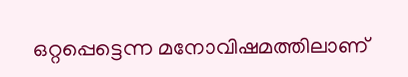ഒറ്റപ്പെട്ടെന്ന മനോവിഷമത്തിലാണ്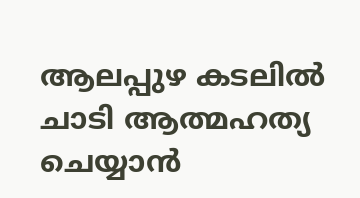ആലപ്പുഴ കടലിൽ ചാടി ആത്മഹത്യ ചെയ്യാൻ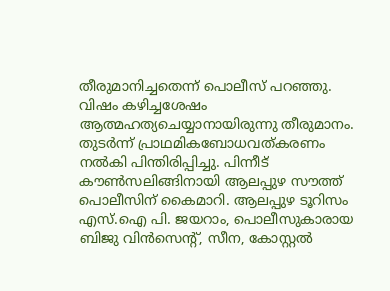തീരുമാനിച്ചതെന്ന് പൊലീസ് പറഞ്ഞു. വിഷം കഴിച്ചശേഷം ആത്മഹത്യചെയ്യാനായിരുന്നു തീരുമാനം. തുടർന്ന് പ്രാഥമികബോധവത്കരണം നൽകി പിന്തിരിപ്പിച്ചു. പിന്നീട് കൗൺസലിങ്ങിനായി ആലപ്പുഴ സൗത്ത് പൊലീസിന് കൈമാറി. ആലപ്പുഴ ടൂറിസം എസ്.ഐ പി. ജയറാം, പൊലീസുകാരായ ബിജു വിൻസെന്‍റ്, സീന, കോസ്റ്റൽ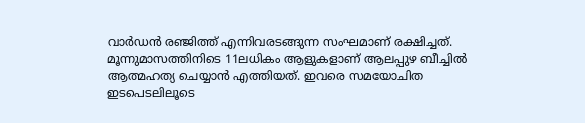വാർഡൻ രഞ്ജിത്ത് എന്നിവരടങ്ങുന്ന സംഘമാണ് രക്ഷിച്ചത്. മൂന്നുമാസത്തിനിടെ 11ലധികം ആളുകളാണ് ആലപ്പുഴ ബീച്ചിൽ ആത്മഹത്യ ചെയ്യാൻ എത്തിയത്. ഇവരെ സമയോചിത ഇടപെടലിലൂടെ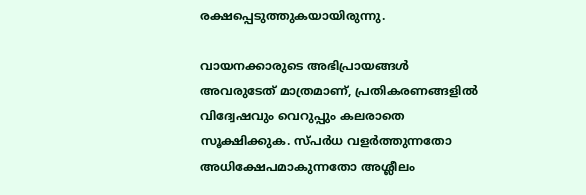രക്ഷപ്പെടുത്തുകയായിരുന്നു.

വായനക്കാരുടെ അഭിപ്രായങ്ങള്‍ അവരുടേത് മാത്രമാണ്, പ്രതികരണങ്ങളിൽ വിദ്വേഷവും വെറുപ്പും കലരാതെ സൂക്ഷിക്കുക. സ്പർധ വളർത്തുന്നതോ അധിക്ഷേപമാകുന്നതോ അശ്ലീലം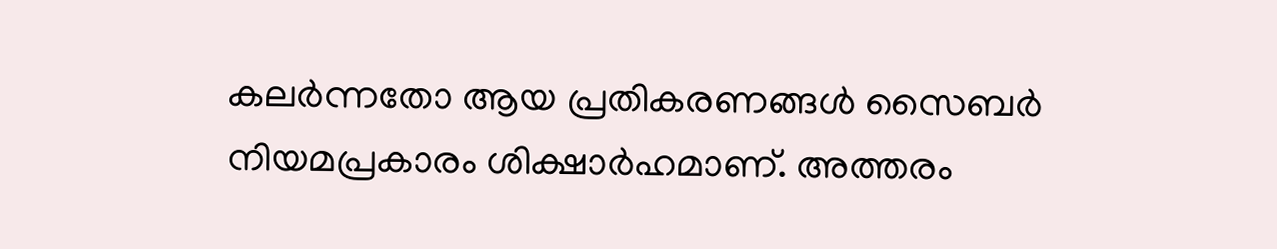കലർന്നതോ ആയ പ്രതികരണങ്ങൾ സൈബർ നിയമപ്രകാരം ശിക്ഷാർഹമാണ്. അത്തരം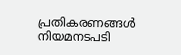പ്രതികരണങ്ങൾ നിയമനടപടി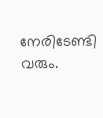നേരിടേണ്ടി വരും.